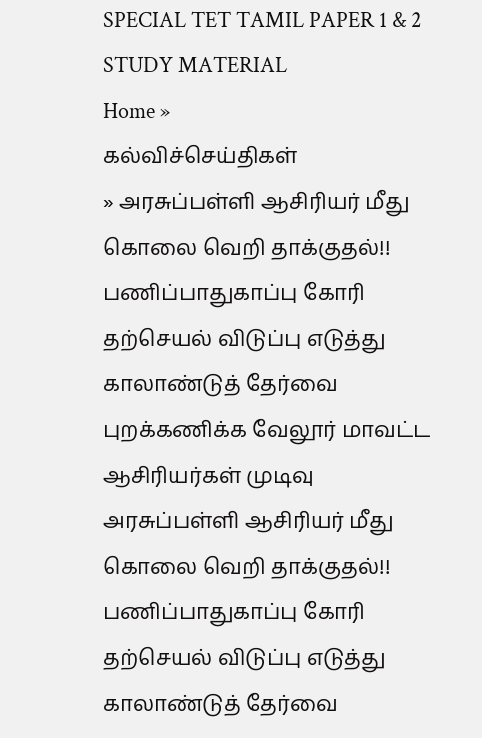SPECIAL TET TAMIL PAPER 1 & 2 STUDY MATERIAL
Home »
கல்விச்செய்திகள்
» அரசுப்பள்ளி ஆசிரியர் மீது கொலை வெறி தாக்குதல்!! பணிப்பாதுகாப்பு கோரி தற்செயல் விடுப்பு எடுத்து காலாண்டுத் தேர்வை புறக்கணிக்க வேலூர் மாவட்ட ஆசிரியர்கள் முடிவு
அரசுப்பள்ளி ஆசிரியர் மீது கொலை வெறி தாக்குதல்!! பணிப்பாதுகாப்பு கோரி தற்செயல் விடுப்பு எடுத்து காலாண்டுத் தேர்வை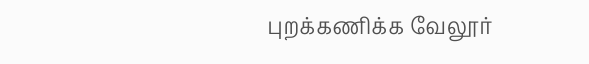புறக்கணிக்க வேலூர்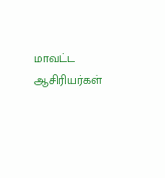மாவட்ட ஆசிரியர்கள்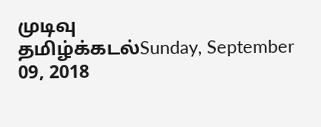முடிவு
தமிழ்க்கடல்Sunday, September 09, 2018